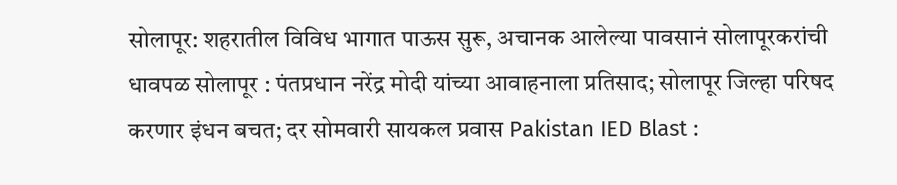सोलापूर: शहरातील विविध भागात पाऊस सुरू, अचानक आलेल्या पावसानं सोलापूरकरांची धावपळ सोलापूर : पंतप्रधान नरेंद्र मोदी यांच्या आवाहनाला प्रतिसाद; सोलापूर जिल्हा परिषद करणार इंधन बचत; दर सोमवारी सायकल प्रवास Pakistan IED Blast :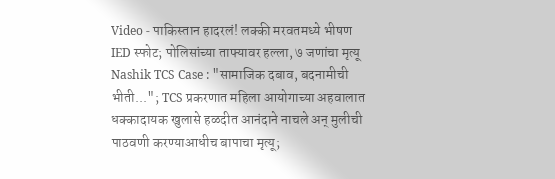Video - पाकिस्तान हादरलं! लक्की मरवतमध्ये भीषण IED स्फोट; पोलिसांच्या ताफ्यावर हल्ला, ७ जणांचा मृत्यू Nashik TCS Case : "सामाजिक दबाव, बदनामीची भीती..."; TCS प्रकरणात महिला आयोगाच्या अहवालात धक्कादायक खुलासे हळदीत आनंदाने नाचले अन् मुलीची पाठवणी करण्याआधीच बापाचा मृत्यू;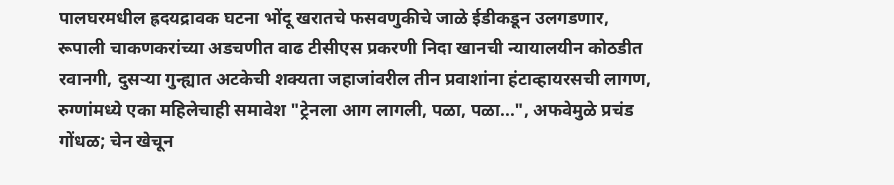पालघरमधील ह्रदयद्रावक घटना भोंदू खरातचे फसवणुकीचे जाळे ईडीकडून उलगडणार, रूपाली चाकणकरांच्या अडचणीत वाढ टीसीएस प्रकरणी निदा खानची न्यायालयीन कोठडीत रवानगी, दुसऱ्या गुन्ह्यात अटकेची शक्यता जहाजांवरील तीन प्रवाशांना हंटाव्हायरसची लागण, रुग्णांमध्ये एका महिलेचाही समावेश "ट्रेनला आग लागली, पळा, पळा...", अफवेमुळे प्रचंड गोंधळ; चेन खेचून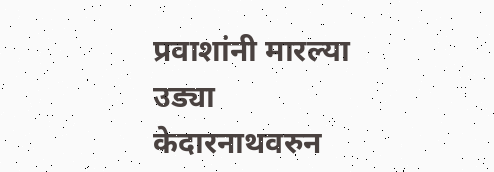प्रवाशांनी मारल्या उड्या केदारनाथवरुन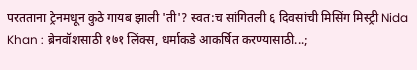परतताना ट्रेनमधून कुठे गायब झाली 'ती'? स्वत:च सांगितली ६ दिवसांची मिसिंग मिस्ट्री Nida Khan : ब्रेनवॉशसाठी १७१ लिंक्स, धर्माकडे आकर्षित करण्यासाठी...;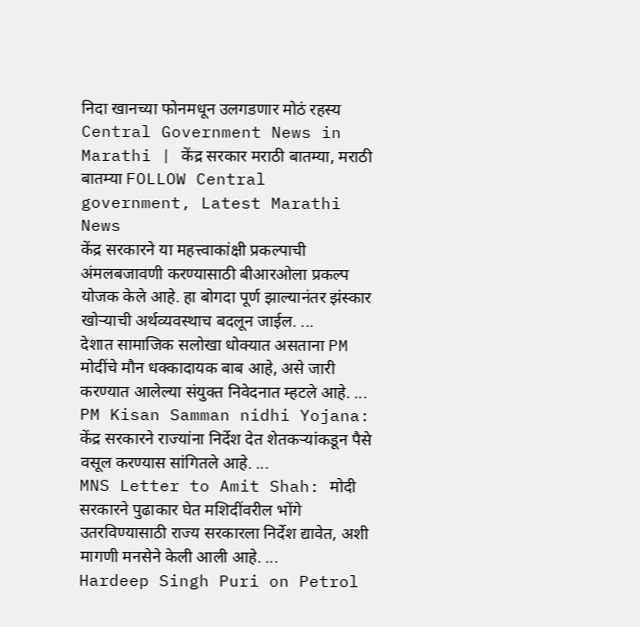निदा खानच्या फोनमधून उलगडणार मोठं रहस्य
Central Government News in Marathi | केंद्र सरकार मराठी बातम्या, मराठी बातम्या FOLLOW Central government, Latest Marathi News
केंद्र सरकारने या महत्त्वाकांक्षी प्रकल्पाची अंमलबजावणी करण्यासाठी बीआरओला प्रकल्प योजक केले आहे. हा बोगदा पूर्ण झाल्यानंतर झंस्कार खोऱ्याची अर्थव्यवस्थाच बदलून जाईल. ...
देशात सामाजिक सलोखा धोक्यात असताना PM मोदींचे मौन धक्कादायक बाब आहे, असे जारी करण्यात आलेल्या संयुक्त निवेदनात म्हटले आहे. ...
PM Kisan Samman nidhi Yojana: केंद्र सरकारने राज्यांना निर्देश देत शेतकऱ्यांकडून पैसे वसूल करण्यास सांगितले आहे. ...
MNS Letter to Amit Shah: मोदी सरकारने पुढाकार घेत मशिदींवरील भोंगे उतरविण्यासाठी राज्य सरकारला निर्देश द्यावेत, अशी मागणी मनसेने केली आली आहे. ...
Hardeep Singh Puri on Petrol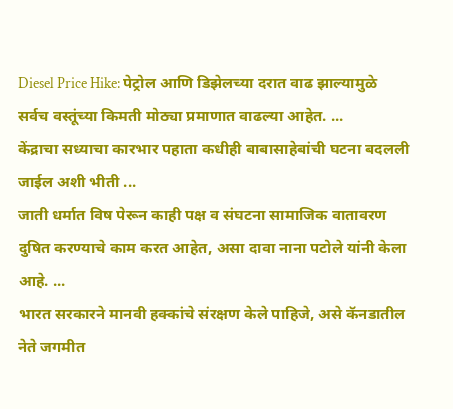Diesel Price Hike: पेट्रोल आणि डिझेलच्या दरात वाढ झाल्यामुळे सर्वच वस्तूंच्या किमती मोठ्या प्रमाणात वाढल्या आहेत. ...
केंद्राचा सध्याचा कारभार पहाता कधीही बाबासाहेबांची घटना बदलली जाईल अशी भीती ...
जाती धर्मात विष पेरून काही पक्ष व संघटना सामाजिक वातावरण दुषित करण्याचे काम करत आहेत, असा दावा नाना पटोले यांनी केला आहे. ...
भारत सरकारने मानवी हक्कांचे संरक्षण केले पाहिजे, असे कॅनडातील नेते जगमीत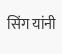सिंग यांनी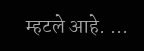म्हटले आहे. ...